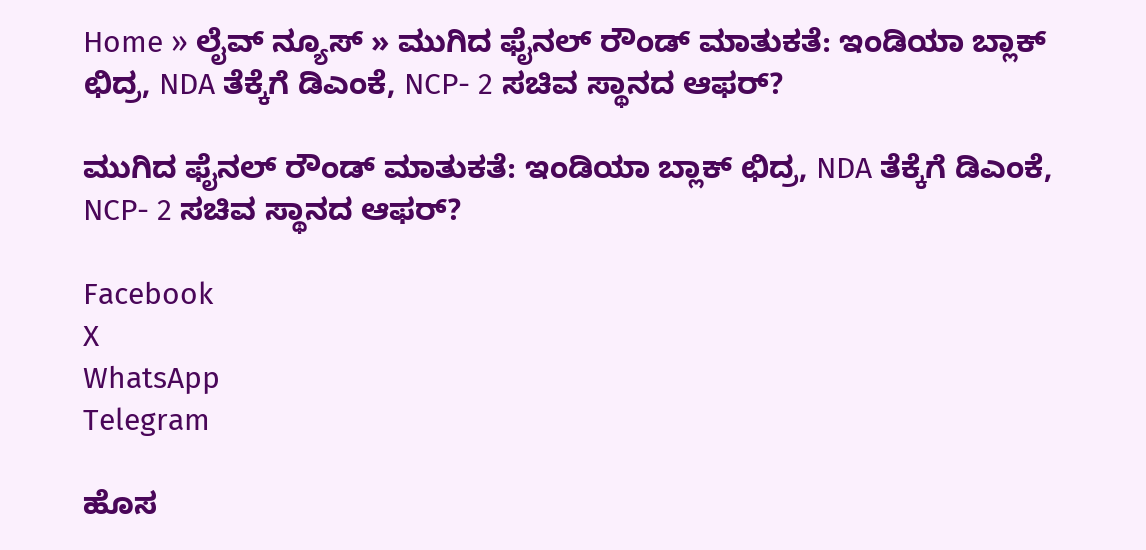Home » ಲೈವ್ ನ್ಯೂಸ್ » ಮುಗಿದ ಫೈನಲ್ ರೌಂಡ್ ಮಾತುಕತೆ: ಇಂಡಿಯಾ ಬ್ಲಾಕ್ ಛಿದ್ರ, NDA ತೆಕ್ಕೆಗೆ ಡಿಎಂಕೆ, NCP- 2 ಸಚಿವ ಸ್ಥಾನದ ಆಫರ್?

ಮುಗಿದ ಫೈನಲ್ ರೌಂಡ್ ಮಾತುಕತೆ: ಇಂಡಿಯಾ ಬ್ಲಾಕ್ ಛಿದ್ರ, NDA ತೆಕ್ಕೆಗೆ ಡಿಎಂಕೆ, NCP- 2 ಸಚಿವ ಸ್ಥಾನದ ಆಫರ್?

Facebook
X
WhatsApp
Telegram

ಹೊಸ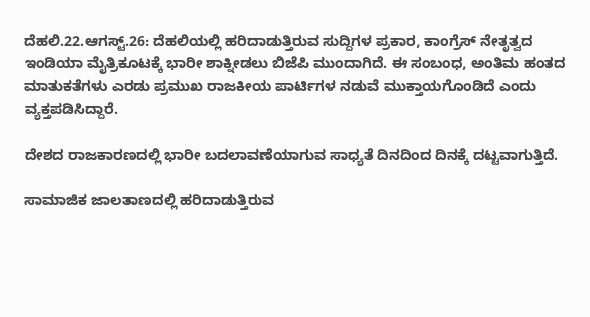ದೆಹಲಿ.22.ಆಗಸ್ಟ್.26: ದೆಹಲಿಯಲ್ಲಿ ಹರಿದಾಡುತ್ತಿರುವ ಸುದ್ದಿಗಳ ಪ್ರಕಾರ, ಕಾಂಗ್ರೆಸ್ ನೇತೃತ್ವದ ಇಂಡಿಯಾ ಮೈತ್ರಿಕೂಟಕ್ಕೆ ಭಾರೀ ಶಾಕ್ನೀಡಲು ಬಿಜೆಪಿ ಮುಂದಾಗಿದೆ. ಈ ಸಂಬಂಧ, ಅಂತಿಮ ಹಂತದ ಮಾತುಕತೆಗಳು ಎರಡು ಪ್ರಮುಖ ರಾಜಕೀಯ ಪಾರ್ಟಿಗಳ ನಡುವೆ ಮುಕ್ತಾಯಗೊಂಡಿದೆ ಎಂದು ವ್ಯಕ್ತಪಡಿಸಿದ್ದಾರೆ.

ದೇಶದ ರಾಜಕಾರಣದಲ್ಲಿ ಭಾರೀ ಬದಲಾವಣೆಯಾಗುವ ಸಾಧ್ಯತೆ ದಿನದಿಂದ ದಿನಕ್ಕೆ ದಟ್ಟವಾಗುತ್ತಿದೆ.

ಸಾಮಾಜಿಕ ಜಾಲತಾಣದಲ್ಲಿ ಹರಿದಾಡುತ್ತಿರುವ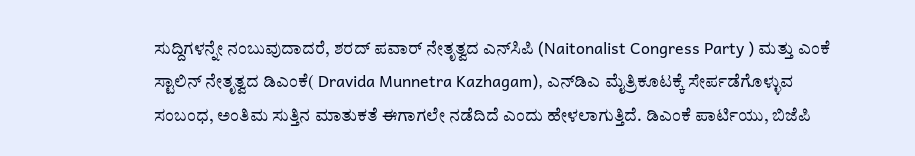ಸುದ್ದಿಗಳನ್ನೇ ನಂಬುವುದಾದರೆ, ಶರದ್ ಪವಾರ್ ನೇತೃತ್ವದ ಎನ್‌ಸಿಪಿ (Naitonalist Congress Party ) ಮತ್ತು ಎಂಕೆ ಸ್ಟಾಲಿನ್ ನೇತೃತ್ವದ ಡಿಎಂಕೆ( Dravida Munnetra Kazhagam), ಎನ್‌ಡಿಎ ಮೈತ್ರಿಕೂಟಕ್ಕೆ ಸೇರ್ಪಡೆಗೊಳ್ಳುವ ಸಂಬಂಧ, ಅಂತಿಮ ಸುತ್ತಿನ ಮಾತುಕತೆ ಈಗಾಗಲೇ ನಡೆದಿದೆ ಎಂದು ಹೇಳಲಾಗುತ್ತಿದೆ. ಡಿಎಂಕೆ ಪಾರ್ಟಿಯು, ಬಿಜೆಪಿ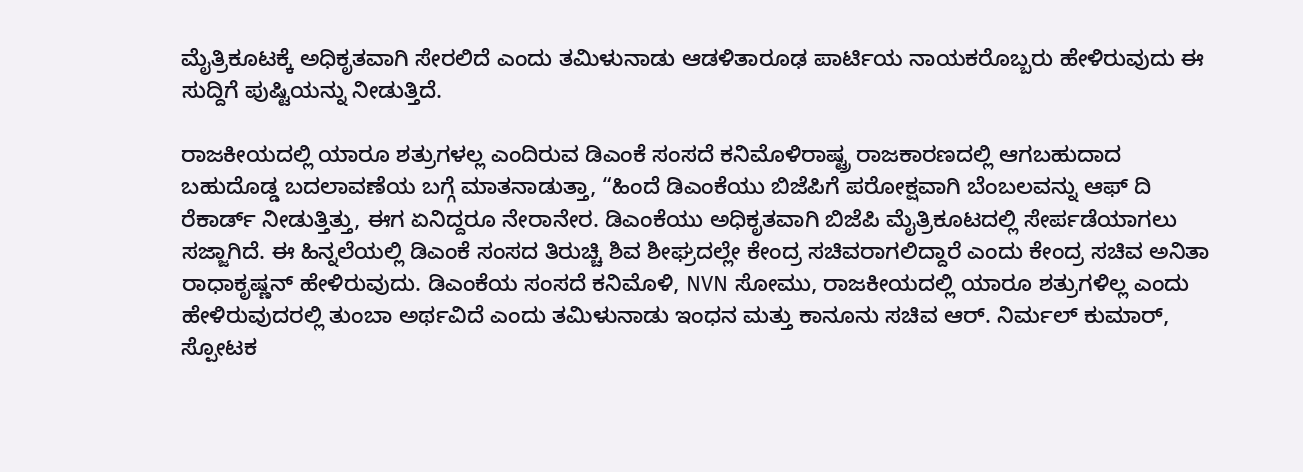ಮೈತ್ರಿಕೂಟಕ್ಕೆ ಅಧಿಕೃತವಾಗಿ ಸೇರಲಿದೆ ಎಂದು ತಮಿಳುನಾಡು ಆಡಳಿತಾರೂಢ ಪಾರ್ಟಿಯ ನಾಯಕರೊಬ್ಬರು ಹೇಳಿರುವುದು ಈ ಸುದ್ದಿಗೆ ಪುಷ್ಟಿಯನ್ನು ನೀಡುತ್ತಿದೆ.

ರಾಜಕೀಯದಲ್ಲಿ ಯಾರೂ ಶತ್ರುಗಳಲ್ಲ ಎಂದಿರುವ ಡಿಎಂಕೆ ಸಂಸದೆ ಕನಿಮೊಳಿರಾಷ್ಟ್ರ ರಾಜಕಾರಣದಲ್ಲಿ ಆಗಬಹುದಾದ ಬಹುದೊಡ್ಡ ಬದಲಾವಣೆಯ ಬಗ್ಗೆ ಮಾತನಾಡುತ್ತಾ, “ಹಿಂದೆ ಡಿಎಂಕೆಯು ಬಿಜೆಪಿಗೆ ಪರೋಕ್ಷವಾಗಿ ಬೆಂಬಲವನ್ನು ಆಫ್ ದಿ ರೆಕಾರ್ಡ್ ನೀಡುತ್ತಿತ್ತು, ಈಗ ಏನಿದ್ದರೂ ನೇರಾನೇರ. ಡಿಎಂಕೆಯು ಅಧಿಕೃತವಾಗಿ ಬಿಜೆಪಿ ಮೈತ್ರಿಕೂಟದಲ್ಲಿ ಸೇರ್ಪಡೆಯಾಗಲು ಸಜ್ಜಾಗಿದೆ. ಈ ಹಿನ್ನಲೆಯಲ್ಲಿ ಡಿಎಂಕೆ ಸಂಸದ ತಿರುಚ್ಚಿ ಶಿವ ಶೀಘ್ರದಲ್ಲೇ ಕೇಂದ್ರ ಸಚಿವರಾಗಲಿದ್ದಾರೆ ಎಂದು ಕೇಂದ್ರ ಸಚಿವ ಅನಿತಾ ರಾಧಾಕೃಷ್ಣನ್ ಹೇಳಿರುವುದು. ಡಿಎಂಕೆಯ ಸಂಸದೆ ಕನಿಮೊಳಿ, NVN ಸೋಮು, ರಾಜಕೀಯದಲ್ಲಿ ಯಾರೂ ಶತ್ರುಗಳಿಲ್ಲ ಎಂದು ಹೇಳಿರುವುದರಲ್ಲಿ ತುಂಬಾ ಅರ್ಥವಿದೆ ಎಂದು ತಮಿಳುನಾಡು ಇಂಧನ ಮತ್ತು ಕಾನೂನು ಸಚಿವ ಆರ್. ನಿರ್ಮಲ್ ಕುಮಾರ್, ಸ್ಪೋಟಕ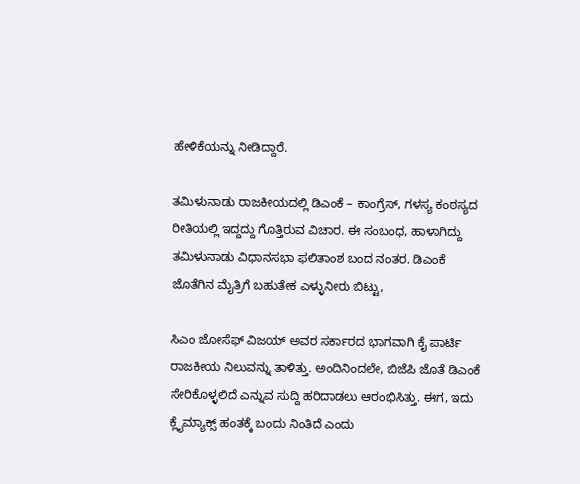ಹೇಳಿಕೆಯನ್ನು ನೀಡಿದ್ದಾರೆ.

ತಮಿಳುನಾಡು ರಾಜಕೀಯದಲ್ಲಿ ಡಿಎಂಕೆ – ಕಾಂಗ್ರೆಸ್, ಗಳಸ್ಯ ಕಂಠಸ್ಯದ ರೀತಿಯಲ್ಲಿ ಇದ್ದದ್ದು ಗೊತ್ತಿರುವ ವಿಚಾರ. ಈ ಸಂಬಂಧ, ಹಾಳಾಗಿದ್ದು ತಮಿಳುನಾಡು ವಿಧಾನಸಭಾ ಫಲಿತಾಂಶ ಬಂದ ನಂತರ. ಡಿಎಂಕೆ ಜೊತೆಗಿನ ಮೈತ್ರಿಗೆ ಬಹುತೇಕ ಎಳ್ಳುನೀರು ಬಿಟ್ಟು,

ಸಿಎಂ ಜೋಸೆಫ್ ವಿಜಯ್ ಅವರ ಸರ್ಕಾರದ ಭಾಗವಾಗಿ ಕೈ ಪಾರ್ಟಿ ರಾಜಕೀಯ ನಿಲುವನ್ನು ತಾಳಿತ್ತು. ಅಂದಿನಿಂದಲೇ, ಬಿಜೆಪಿ ಜೊತೆ ಡಿಎಂಕೆ ಸೇರಿಕೊಳ್ಳಲಿದೆ ಎನ್ನುವ ಸುದ್ದಿ ಹರಿದಾಡಲು ಆರಂಭಿಸಿತ್ತು. ಈಗ, ಇದು ಕ್ಲೈಮ್ಯಾಕ್ಸ್ ಹಂತಕ್ಕೆ ಬಂದು ನಿಂತಿದೆ ಎಂದು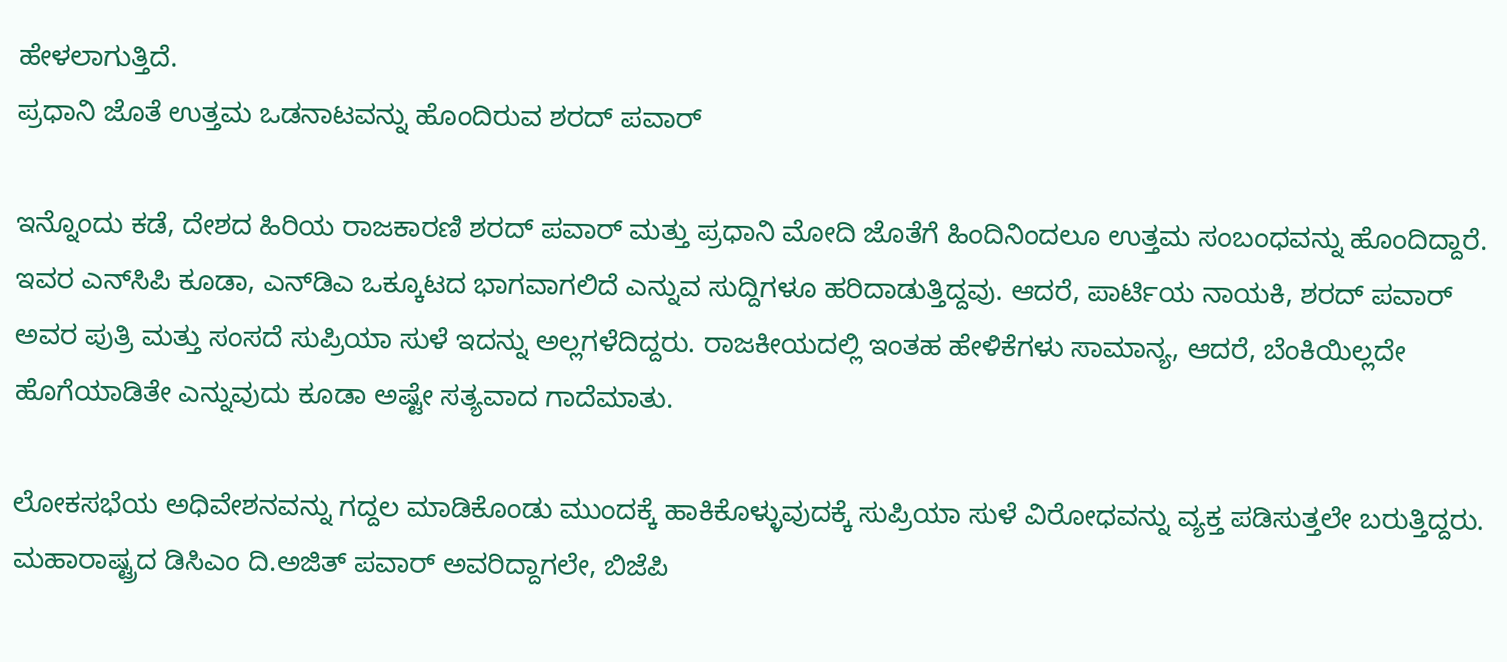ಹೇಳಲಾಗುತ್ತಿದೆ.
ಪ್ರಧಾನಿ ಜೊತೆ ಉತ್ತಮ ಒಡನಾಟವನ್ನು ಹೊಂದಿರುವ ಶರದ್ ಪವಾರ್

ಇನ್ನೊಂದು ಕಡೆ, ದೇಶದ ಹಿರಿಯ ರಾಜಕಾರಣಿ ಶರದ್ ಪವಾರ್ ಮತ್ತು ಪ್ರಧಾನಿ ಮೋದಿ ಜೊತೆಗೆ ಹಿಂದಿನಿಂದಲೂ ಉತ್ತಮ ಸಂಬಂಧವನ್ನು ಹೊಂದಿದ್ದಾರೆ. ಇವರ ಎನ್‌ಸಿಪಿ ಕೂಡಾ, ಎನ್‌ಡಿಎ ಒಕ್ಕೂಟದ ಭಾಗವಾಗಲಿದೆ ಎನ್ನುವ ಸುದ್ದಿಗಳೂ ಹರಿದಾಡುತ್ತಿದ್ದವು. ಆದರೆ, ಪಾರ್ಟಿಯ ನಾಯಕಿ, ಶರದ್ ಪವಾರ್ ಅವರ ಪುತ್ರಿ ಮತ್ತು ಸಂಸದೆ ಸುಪ್ರಿಯಾ ಸುಳೆ ಇದನ್ನು ಅಲ್ಲಗಳೆದಿದ್ದರು. ರಾಜಕೀಯದಲ್ಲಿ ಇಂತಹ ಹೇಳಿಕೆಗಳು ಸಾಮಾನ್ಯ, ಆದರೆ, ಬೆಂಕಿಯಿಲ್ಲದೇ ಹೊಗೆಯಾಡಿತೇ ಎನ್ನುವುದು ಕೂಡಾ ಅಷ್ಟೇ ಸತ್ಯವಾದ ಗಾದೆಮಾತು.

ಲೋಕಸಭೆಯ ಅಧಿವೇಶನವನ್ನು ಗದ್ದಲ ಮಾಡಿಕೊಂಡು ಮುಂದಕ್ಕೆ ಹಾಕಿಕೊಳ್ಳುವುದಕ್ಕೆ ಸುಪ್ರಿಯಾ ಸುಳೆ ವಿರೋಧವನ್ನು ವ್ಯಕ್ತ ಪಡಿಸುತ್ತಲೇ ಬರುತ್ತಿದ್ದರು. ಮಹಾರಾಷ್ಟ್ರದ ಡಿಸಿಎಂ ದಿ.ಅಜಿತ್ ಪವಾರ್ ಅವರಿದ್ದಾಗಲೇ, ಬಿಜೆಪಿ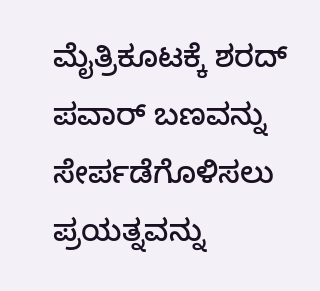ಮೈತ್ರಿಕೂಟಕ್ಕೆ ಶರದ್ ಪವಾರ್ ಬಣವನ್ನು ಸೇರ್ಪಡೆಗೊಳಿಸಲು ಪ್ರಯತ್ನವನ್ನು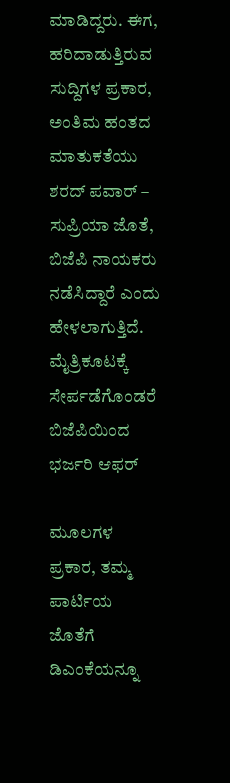ಮಾಡಿದ್ದರು. ಈಗ, ಹರಿದಾಡುತ್ತಿರುವ ಸುದ್ದಿಗಳ ಪ್ರಕಾರ, ಅಂತಿಮ ಹಂತದ ಮಾತುಕತೆಯು ಶರದ್ ಪವಾರ್ – ಸುಪ್ರಿಯಾ ಜೊತೆ, ಬಿಜೆಪಿ ನಾಯಕರು ನಡೆಸಿದ್ದಾರೆ ಎಂದು ಹೇಳಲಾಗುತ್ತಿದೆ.
ಮೈತ್ರಿಕೂಟಕ್ಕೆ ಸೇರ್ಪಡೆಗೊಂಡರೆ ಬಿಜೆಪಿಯಿಂದ ಭರ್ಜರಿ ಆಫರ್

ಮೂಲಗಳ ಪ್ರಕಾರ, ತಮ್ಮ ಪಾರ್ಟಿಯ ಜೊತೆಗೆ ಡಿಎಂಕೆಯನ್ನೂ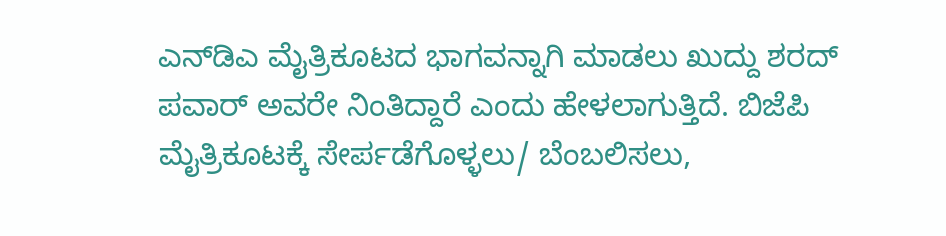ಎನ್‌ಡಿಎ ಮೈತ್ರಿಕೂಟದ ಭಾಗವನ್ನಾಗಿ ಮಾಡಲು ಖುದ್ದು ಶರದ್ ಪವಾರ್ ಅವರೇ ನಿಂತಿದ್ದಾರೆ ಎಂದು ಹೇಳಲಾಗುತ್ತಿದೆ. ಬಿಜೆಪಿ ಮೈತ್ರಿಕೂಟಕ್ಕೆ ಸೇರ್ಪಡೆಗೊಳ್ಳಲು/ ಬೆಂಬಲಿಸಲು,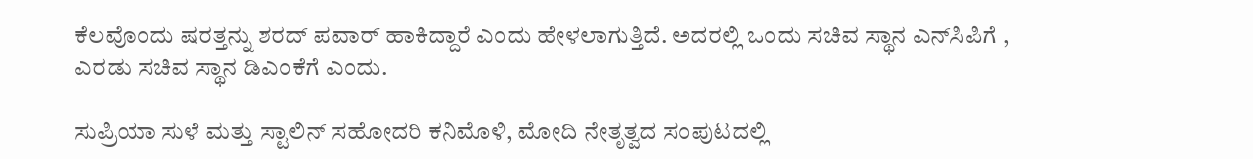ಕೆಲವೊಂದು ಷರತ್ತನ್ನು ಶರದ್ ಪವಾರ್ ಹಾಕಿದ್ದಾರೆ ಎಂದು ಹೇಳಲಾಗುತ್ತಿದೆ. ಅದರಲ್ಲಿ ಒಂದು ಸಚಿವ ಸ್ಥಾನ ಎನ್‌ಸಿಪಿಗೆ , ಎರಡು ಸಚಿವ ಸ್ಥಾನ ಡಿಎಂಕೆಗೆ ಎಂದು.

ಸುಪ್ರಿಯಾ ಸುಳೆ ಮತ್ತು ಸ್ಟಾಲಿನ್ ಸಹೋದರಿ ಕನಿಮೊಳಿ, ಮೋದಿ ನೇತೃತ್ವದ ಸಂಪುಟದಲ್ಲಿ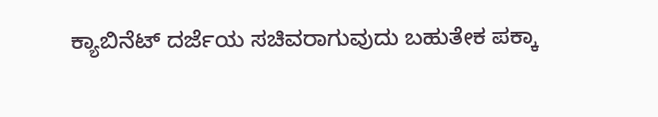ಕ್ಯಾಬಿನೆಟ್ ದರ್ಜೆಯ ಸಚಿವರಾಗುವುದು ಬಹುತೇಕ ಪಕ್ಕಾ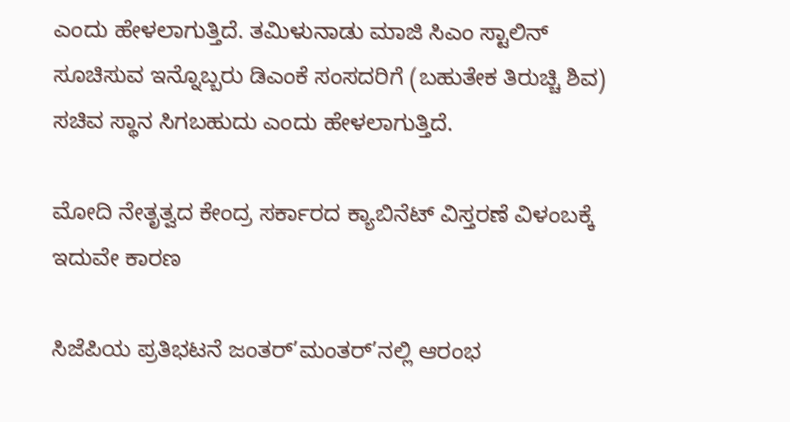ಎಂದು ಹೇಳಲಾಗುತ್ತಿದೆ. ತಮಿಳುನಾಡು ಮಾಜಿ ಸಿಎಂ ಸ್ಟಾಲಿನ್ ಸೂಚಿಸುವ ಇನ್ನೊಬ್ಬರು ಡಿಎಂಕೆ ಸಂಸದರಿಗೆ (ಬಹುತೇಕ ತಿರುಚ್ಚಿ ಶಿವ) ಸಚಿವ ಸ್ಥಾನ ಸಿಗಬಹುದು ಎಂದು ಹೇಳಲಾಗುತ್ತಿದೆ.

ಮೋದಿ ನೇತೃತ್ವದ ಕೇಂದ್ರ ಸರ್ಕಾರದ ಕ್ಯಾಬಿನೆಟ್ ವಿಸ್ತರಣೆ ವಿಳಂಬಕ್ಕೆ ಇದುವೇ ಕಾರಣ

ಸಿಜೆಪಿಯ ಪ್ರತಿಭಟನೆ ಜಂತರ್’ಮಂತರ್’ನಲ್ಲಿ ಆರಂಭ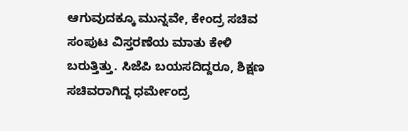ಆಗುವುದಕ್ಕೂ ಮುನ್ನವೇ, ಕೇಂದ್ರ ಸಚಿವ ಸಂಪುಟ ವಿಸ್ತರಣೆಯ ಮಾತು ಕೇಳಿ ಬರುತ್ತಿತ್ತು. ಸಿಜೆಪಿ ಬಯಸದಿದ್ದರೂ, ಶಿಕ್ಷಣ ಸಚಿವರಾಗಿದ್ದ ಧರ್ಮೇಂದ್ರ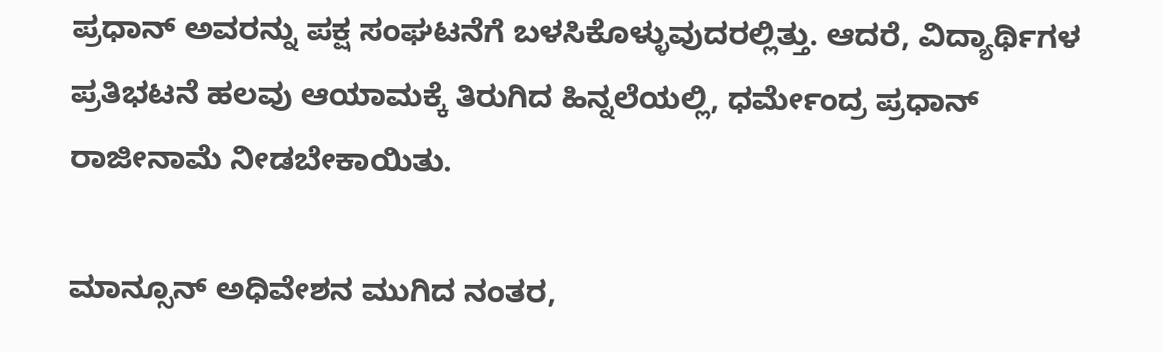ಪ್ರಧಾನ್ ಅವರನ್ನು ಪಕ್ಷ ಸಂಘಟನೆಗೆ ಬಳಸಿಕೊಳ್ಳುವುದರಲ್ಲಿತ್ತು. ಆದರೆ, ವಿದ್ಯಾರ್ಥಿಗಳ ಪ್ರತಿಭಟನೆ ಹಲವು ಆಯಾಮಕ್ಕೆ ತಿರುಗಿದ ಹಿನ್ನಲೆಯಲ್ಲಿ, ಧರ್ಮೇಂದ್ರ ಪ್ರಧಾನ್ ರಾಜೀನಾಮೆ ನೀಡಬೇಕಾಯಿತು.

ಮಾನ್ಸೂನ್ ಅಧಿವೇಶನ ಮುಗಿದ ನಂತರ,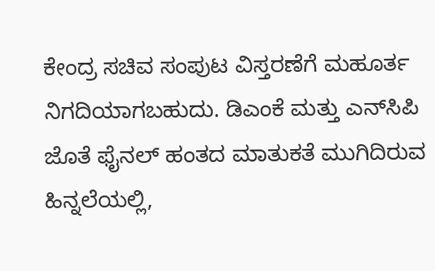ಕೇಂದ್ರ ಸಚಿವ ಸಂಪುಟ ವಿಸ್ತರಣೆಗೆ ಮಹೂರ್ತ ನಿಗದಿಯಾಗಬಹುದು. ಡಿಎಂಕೆ ಮತ್ತು ಎನ್‌ಸಿಪಿ ಜೊತೆ ಫೈನಲ್ ಹಂತದ ಮಾತುಕತೆ ಮುಗಿದಿರುವ ಹಿನ್ನಲೆಯಲ್ಲಿ,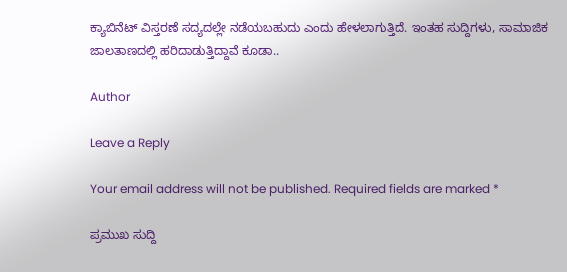ಕ್ಯಾಬಿನೆಟ್ ವಿಸ್ತರಣೆ ಸದ್ಯದಲ್ಲೇ ನಡೆಯಬಹುದು ಎಂದು ಹೇಳಲಾಗುತ್ತಿದೆ. ಇಂತಹ ಸುದ್ದಿಗಳು, ಸಾಮಾಜಿಕ ಜಾಲತಾಣದಲ್ಲಿ ಹರಿದಾಡುತ್ತಿದ್ದಾವೆ ಕೂಡಾ..

Author

Leave a Reply

Your email address will not be published. Required fields are marked *

ಪ್ರಮುಖ ಸುದ್ದಿ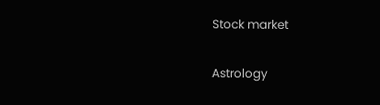Stock market

Astrology